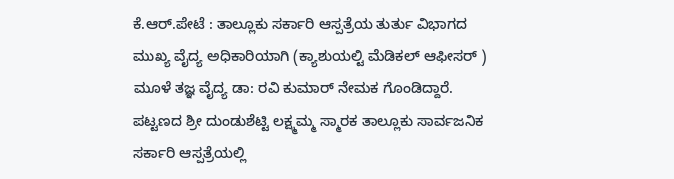ಕೆ.ಆರ್.ಪೇಟೆ : ತಾಲ್ಲೂಕು ಸರ್ಕಾರಿ ಆಸ್ಪತ್ರೆಯ ತುರ್ತು ವಿಭಾಗದ ಮುಖ್ಯ ವೈದ್ಯ ಅಧಿಕಾರಿಯಾಗಿ (ಕ್ಯಾಶುಯಲ್ಟಿ ಮೆಡಿಕಲ್ ಆಫೀಸರ್ ) ಮೂಳೆ ತಜ್ಞ ವೈದ್ಯ ಡಾ: ರವಿ ಕುಮಾರ್ ನೇಮಕ ಗೊಂಡಿದ್ದಾರೆ.
ಪಟ್ಟಣದ ಶ್ರೀ ದುಂಡುಶೆಟ್ಟಿ ಲಕ್ಷ್ಮಮ್ಮ ಸ್ಮಾರಕ ತಾಲ್ಲೂಕು ಸಾರ್ವಜನಿಕ ಸರ್ಕಾರಿ ಆಸ್ಪತ್ರೆಯಲ್ಲಿ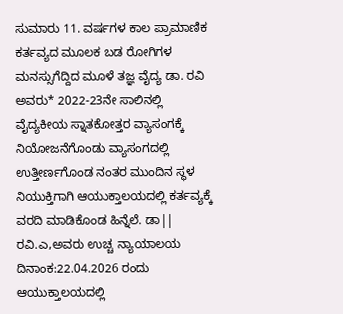ಸುಮಾರು 11. ವರ್ಷಗಳ ಕಾಲ ಪ್ರಾಮಾಣಿಕ ಕರ್ತವ್ಯದ ಮೂಲಕ ಬಡ ರೋಗಿಗಳ ಮನಸ್ಸುಗೆದ್ದಿದ ಮೂಳೆ ತಜ್ಞ ವೈದ್ಯ ಡಾ. ರವಿ ಅವರು* 2022-23ನೇ ಸಾಲಿನಲ್ಲಿ ವೈದ್ಯಕೀಯ ಸ್ನಾತಕೋತ್ತರ ವ್ಯಾಸಂಗಕ್ಕೆ ನಿಯೋಜನೆಗೊಂಡು ವ್ಯಾಸಂಗದಲ್ಲಿ ಉತ್ತೀರ್ಣಗೊಂಡ ನಂತರ ಮುಂದಿನ ಸ್ಥಳ ನಿಯುಕ್ತಿಗಾಗಿ ಆಯುಕ್ತಾಲಯದಲ್ಲಿ ಕರ್ತವ್ಯಕ್ಕೆ ವರದಿ ಮಾಡಿಕೊಂಡ ಹಿನ್ನೆಲೆ. ಡಾ|| ರವಿ.ಎ,ಅವರು ಉಚ್ಚ ನ್ಯಾಯಾಲಯ ದಿನಾಂಕ:22.04.2026 ರಂದು ಆಯುಕ್ತಾಲಯದಲ್ಲಿ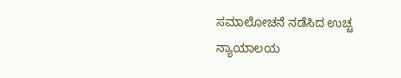ಸಮಾಲೋಚನೆ ನಡೆಸಿದ ಉಚ್ಚ ನ್ಯಾಯಾಲಯ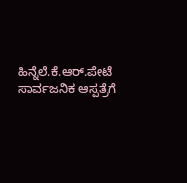ಹಿನ್ನೆಲೆ.ಕೆ.ಆರ್.ಪೇಟೆ ಸಾರ್ವಜನಿಕ ಆಸ್ಪತ್ರೆಗೆ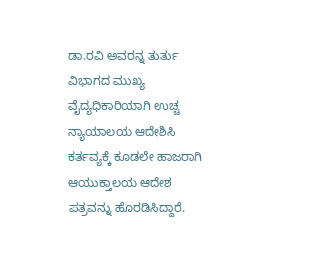ಡಾ.ರವಿ ಅವರನ್ನ ತುರ್ತು ವಿಭಾಗದ ಮುಖ್ಯ ವೈದ್ಯಧಿಕಾರಿಯಾಗಿ ಉಚ್ಚ ನ್ಯಾಯಾಲಯ ಆದೇಶಿಸಿ ಕರ್ತವ್ಯಕ್ಕೆ ಕೂಡಲೇ ಹಾಜರಾಗಿ ಆಯುಕ್ತಾಲಯ ಆದೇಶ ಪತ್ರವನ್ನು ಹೊರಡಿಸಿದ್ದಾರೆ.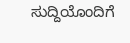ಸುದ್ದಿಯೊಂದಿಗೆ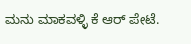ಮನು ಮಾಕವಳ್ಳಿ ಕೆ ಆರ್ ಪೇಟೆ.